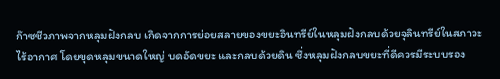ก๊าซชีวภาพจากหลุมฝังกลบ เกิดจากการย่อยสลายของขยะอินทรีย์ในหลุมฝังกลบด้วยจุลินทรีย์ในสภาวะไร้อากาศ โดยขุดหลุมขนาดใหญ่ บดอัดขยะ และกลบด้วยดิน ซึ่งหลุมฝังกลบขยะที่ดีควรมีระบบรอง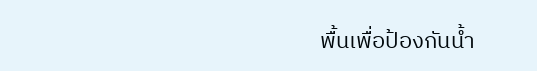พื้นเพื่อป้องกันน้ำ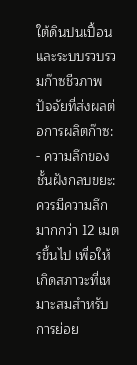ใต้ดินปนเปื้อน และระบบรวบรวมก๊าซชีวภาพ
ปัจจัยที่ส่งผลต่อการผลิตก๊าซ:
- ความลึกของชั้นฝังกลบขยะ: ควรมีความลึกมากกว่า 12 เมตรขึ้นไป เพื่อให้เกิดสภาวะที่เหมาะสมสำหรับการย่อย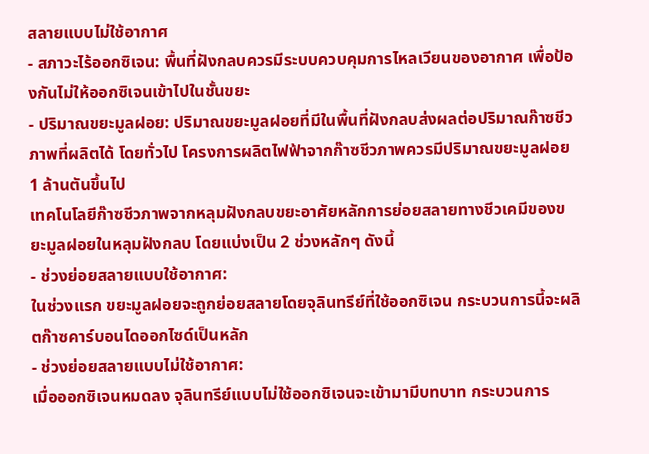สลายแบบไม่ใช้อากาศ
- สภาวะไร้ออกซิเจน: พื้นที่ฝังกลบควรมีระบบควบคุมการไหลเวียนของอากาศ เพื่อป้องกันไม่ให้ออกซิเจนเข้าไปในชั้นขยะ
- ปริมาณขยะมูลฝอย: ปริมาณขยะมูลฝอยที่มีในพื้นที่ฝังกลบส่งผลต่อปริมาณก๊าซชีวภาพที่ผลิตได้ โดยทั่วไป โครงการผลิตไฟฟ้าจากก๊าซชีวภาพควรมีปริมาณขยะมูลฝอย 1 ล้านตันขึ้นไป
เทคโนโลยีก๊าซชีวภาพจากหลุมฝังกลบขยะอาศัยหลักการย่อยสลายทางชีวเคมีของขยะมูลฝอยในหลุมฝังกลบ โดยแบ่งเป็น 2 ช่วงหลักๆ ดังนี้
- ช่วงย่อยสลายแบบใช้อากาศ:
ในช่วงแรก ขยะมูลฝอยจะถูกย่อยสลายโดยจุลินทรีย์ที่ใช้ออกซิเจน กระบวนการนี้จะผลิตก๊าซคาร์บอนไดออกไซด์เป็นหลัก
- ช่วงย่อยสลายแบบไม่ใช้อากาศ:
เมื่อออกซิเจนหมดลง จุลินทรีย์แบบไม่ใช้ออกซิเจนจะเข้ามามีบทบาท กระบวนการ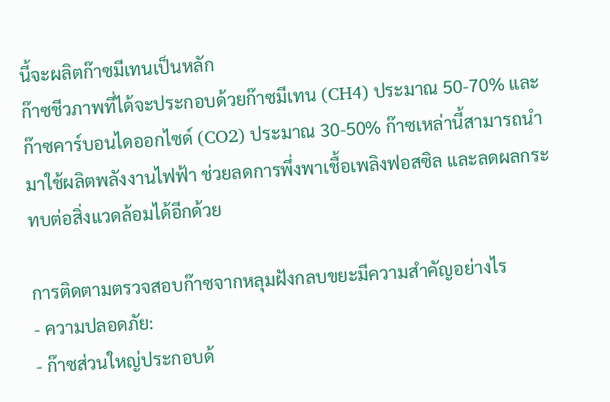นี้จะผลิตก๊าซมีเทนเป็นหลัก
ก๊าซชีวภาพที่ได้จะประกอบด้วยก๊าซมีเทน (CH4) ประมาณ 50-70% และก๊าซคาร์บอนไดออกไซด์ (CO2) ประมาณ 30-50% ก๊าซเหล่านี้สามารถนำมาใช้ผลิตพลังงานไฟฟ้า ช่วยลดการพึ่งพาเชื้อเพลิงฟอสซิล และลดผลกระทบต่อสิ่งแวดล้อมได้อีกด้วย

การติดตามตรวจสอบก๊าซจากหลุมฝังกลบขยะมีความสำคัญอย่างไร
- ความปลอดภัย:
- ก๊าซส่วนใหญ่ประกอบด้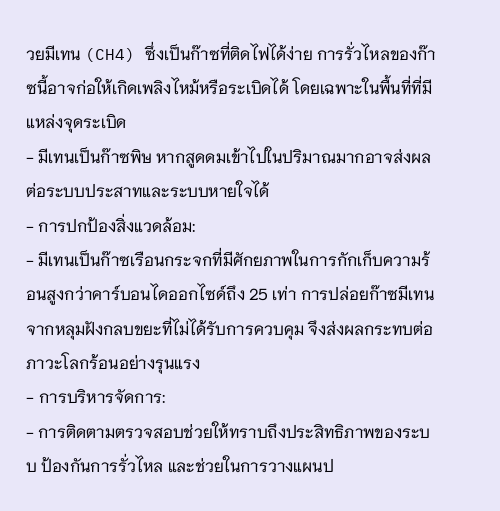วยมีเทน (CH4) ซึ่งเป็นก๊าซที่ติดไฟได้ง่าย การรั่วไหลของก๊าซนี้อาจก่อให้เกิดเพลิงไหม้หรือระเบิดได้ โดยเฉพาะในพื้นที่ที่มีแหล่งจุดระเบิด
- มีเทนเป็นก๊าซพิษ หากสูดดมเข้าไปในปริมาณมากอาจส่งผลต่อระบบประสาทและระบบหายใจได้
- การปกป้องสิ่งแวดล้อม:
- มีเทนเป็นก๊าซเรือนกระจกที่มีศักยภาพในการกักเก็บความร้อนสูงกว่าคาร์บอนไดออกไซด์ถึง 25 เท่า การปล่อยก๊าซมีเทนจากหลุมฝังกลบขยะที่ไม่ได้รับการควบคุม จึงส่งผลกระทบต่อภาวะโลกร้อนอย่างรุนแรง
- การบริหารจัดการ:
- การติดตามตรวจสอบช่วยให้ทราบถึงประสิทธิภาพของระบบ ป้องกันการรั่วไหล และช่วยในการวางแผนป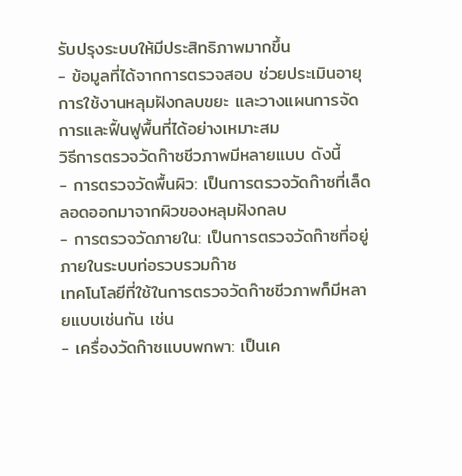รับปรุงระบบให้มีประสิทธิภาพมากขึ้น
- ข้อมูลที่ได้จากการตรวจสอบ ช่วยประเมินอายุการใช้งานหลุมฝังกลบขยะ และวางแผนการจัดการและฟื้นฟูพื้นที่ได้อย่างเหมาะสม
วิธีการตรวจวัดก๊าซชีวภาพมีหลายแบบ ดังนี้
- การตรวจวัดพื้นผิว: เป็นการตรวจวัดก๊าซที่เล็ดลอดออกมาจากผิวของหลุมฝังกลบ
- การตรวจวัดภายใน: เป็นการตรวจวัดก๊าซที่อยู่ภายในระบบท่อรวบรวมก๊าซ
เทคโนโลยีที่ใช้ในการตรวจวัดก๊าซชีวภาพก็มีหลายแบบเช่นกัน เช่น
- เครื่องวัดก๊าซแบบพกพา: เป็นเค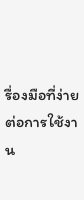รื่องมือที่ง่ายต่อการใช้งาน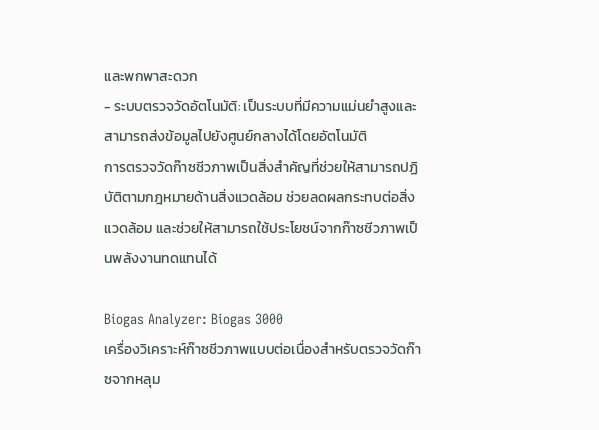และพกพาสะดวก
- ระบบตรวจวัดอัตโนมัติ: เป็นระบบที่มีความแม่นยำสูงและสามารถส่งข้อมูลไปยังศูนย์กลางได้โดยอัตโนมัติ
การตรวจวัดก๊าซชีวภาพเป็นสิ่งสำคัญที่ช่วยให้สามารถปฏิบัติตามกฎหมายด้านสิ่งแวดล้อม ช่วยลดผลกระทบต่อสิ่งแวดล้อม และช่วยให้สามารถใช้ประโยชน์จากก๊าซชีวภาพเป็นพลังงานทดแทนได้

Biogas Analyzer: Biogas 3000
เครื่องวิเคราะห์ก๊าซชีวภาพแบบต่อเนื่องสำหรับตรวจวัดก๊าซจากหลุม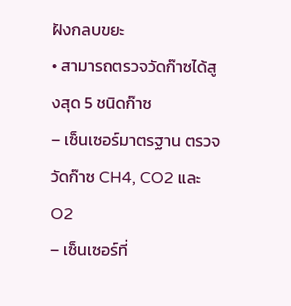ฝังกลบขยะ
• สามารถตรวจวัดก๊าซได้สูงสุด 5 ชนิดก๊าซ
– เซ็นเซอร์มาตรฐาน ตรวจวัดก๊าซ CH4, CO2 และ O2
– เซ็นเซอร์ที่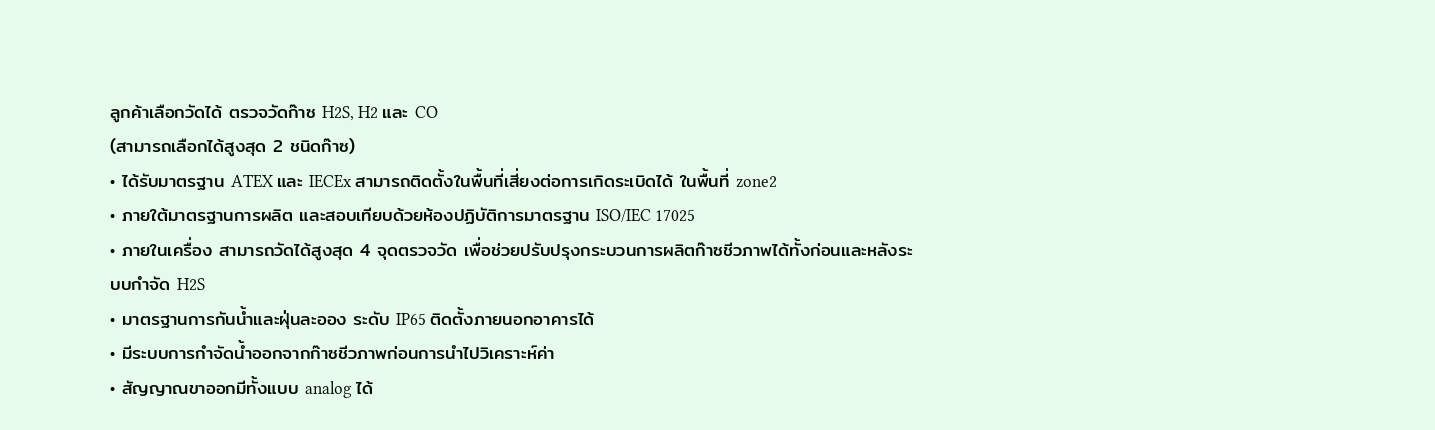ลูกค้าเลือกวัดได้ ตรวจวัดก๊าซ H2S, H2 และ CO
(สามารถเลือกได้สูงสุด 2 ชนิดก๊าซ)
• ได้รับมาตรฐาน ATEX และ IECEx สามารถติดตั้งในพื้นที่เสี่ยงต่อการเกิดระเบิดได้ ในพื้นที่ zone2
• ภายใต้มาตรฐานการผลิต และสอบเทียบด้วยห้องปฏิบัติการมาตรฐาน ISO/IEC 17025
• ภายในเครื่อง สามารถวัดได้สูงสุด 4 จุดตรวจวัด เพื่อช่วยปรับปรุงกระบวนการผลิตก๊าซชีวภาพได้ทั้งก่อนและหลังระบบกำจัด H2S
• มาตรฐานการกันน้ำและฝุ่นละออง ระดับ IP65 ติดตั้งภายนอกอาคารได้
• มีระบบการกำจัดน้ำออกจากก๊าซชีวภาพก่อนการนำไปวิเคราะห์ค่า
• สัญญาณขาออกมีทั้งแบบ analog ได้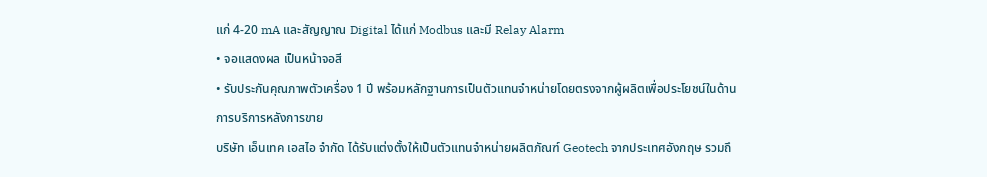แก่ 4-20 mA และสัญญาณ Digital ได้แก่ Modbus และมี Relay Alarm
• จอแสดงผล เป็นหน้าจอสี
• รับประกันคุณภาพตัวเครื่อง 1 ปี พร้อมหลักฐานการเป็นตัวแทนจำหน่ายโดยตรงจากผู้ผลิตเพื่อประโยชน์ในด้านการบริการหลังการขาย
บริษัท เอ็นเทค เอสไอ จำกัด ได้รับแต่งตั้งให้เป็นตัวแทนจำหน่ายผลิตภัณฑ์ Geotech จากประเทศอังกฤษ รวมถึ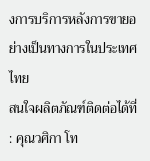งการบริการหลังการขายอย่างเป็นทางการในประเทศไทย
สนใจผลิตภัณฑ์ติดต่อได้ที่ : คุณวศิกา โท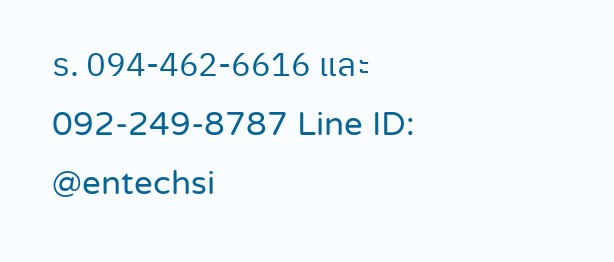ร. 094-462-6616 และ 092-249-8787 Line ID: @entechsi